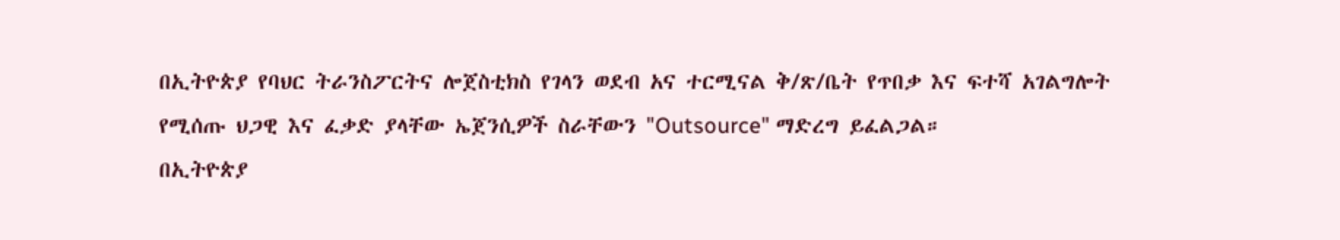በኢትዮጵያ የባህር ትራንስፖርትና ሎጀስቲክስ የገላን ወደብ አና ተርሚናል ቅ/ጽ/ቤት የጥበቃ እና ፍተሻ አገልግሎት የሚሰጡ ህጋዊ እና ፈቃድ ያላቸው ኤጀንሲዎች ስራቸውን "Outsource" ማድረግ ይፈልጋል።
በኢትዮጵያ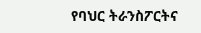የባህር ትራንስፖርትና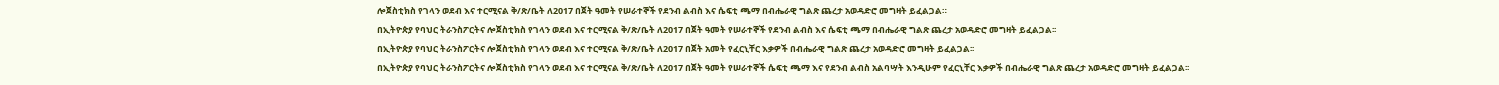ሎጀስቲክስ የገላን ወደብ እና ተርሚናል ቅ/ጽ/ቤት ለ2017 በጀት ዓመት የሠራተኞች የደንብ ልብስ እና ሴፍቲ ጫማ በብሔራዊ ግልጽ ጨረታ አወዳድሮ መግዛት ይፈልጋል።
በኢትዮጵያ የባህር ትራንስፖርትና ሎጀስቲክስ የገላን ወደብ እና ተርሚናል ቅ/ጽ/ቤት ለ2017 በጀት ዓመት የሠራተኞች የደንብ ልብስ እና ሴፍቲ ጫማ በብሔራዊ ግልጽ ጨረታ አወዳድሮ መግዛት ይፈልጋል፡፡
በኢትዮጵያ የባህር ትራንስፖርትና ሎጀስቲክስ የገላን ወደብ እና ተርሚናል ቅ/ጽ/ቤት ለ2017 በጀት አመት የፈርኒቸር እቃዎች በብሔራዊ ግልጽ ጨረታ አወዳድሮ መግዛት ይፈልጋል፡፡
በኢትዮጵያ የባህር ትራንስፖርትና ሎጀስቲክስ የገላን ወደብ እና ተርሚናል ቅ/ጽ/ቤት ለ2017 በጀት ዓመት የሠራተኞች ሴፍቲ ጫማ እና የደንብ ልብስ አልባሣት እንዲሁም የፈርኒቸር እቃዎች በብሔራዊ ግልጽ ጨረታ አወዳድሮ መግዛት ይፈልጋል፡፡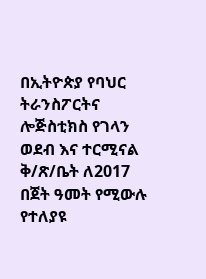በኢትዮጵያ የባህር ትራንስፖርትና ሎጅስቲክስ የገላን ወደብ እና ተርሚናል ቅ/ጽ/ቤት ለ2017 በጀት ዓመት የሚውሉ የተለያዩ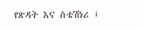የጽዳት እና ስቴሽነሪ ፤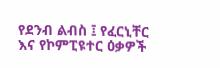የደንብ ልብስ ፤ የፈርኒቸር እና የኮምፒዩተር ዕቃዎች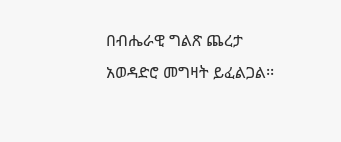በብሔራዊ ግልጽ ጨረታ አወዳድሮ መግዛት ይፈልጋል፡፡